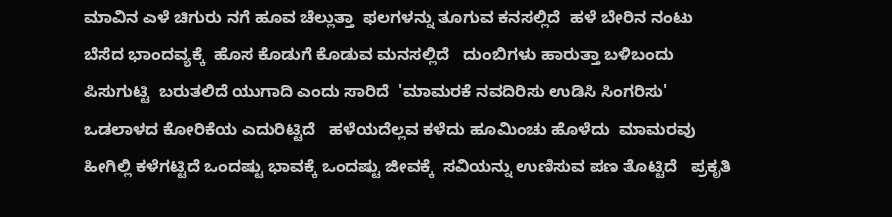ಮಾವಿನ ಎಳೆ ಚಿಗುರು ನಗೆ ಹೂವ ಚೆಲ್ಲುತ್ತಾ  ಫಲಗಳನ್ನು ತೂಗುವ ಕನಸಲ್ಲಿದೆ  ಹಳೆ ಬೇರಿನ ನಂಟು ಬೆಸೆದ ಭಾಂದವ್ಯಕ್ಕೆ  ಹೊಸ ಕೊಡುಗೆ ಕೊಡುವ ಮನಸಲ್ಲಿದೆ   ದುಂಬಿಗಳು ಹಾರುತ್ತಾ ಬಳಿಬಂದು ಪಿಸುಗುಟ್ಟಿ  ಬರುತಲಿದೆ ಯುಗಾದಿ ಎಂದು ಸಾರಿದೆ  'ಮಾಮರಕೆ ನವದಿರಿಸು ಉಡಿಸಿ ಸಿಂಗರಿಸು'  ಒಡಲಾಳದ ಕೋರಿಕೆಯ ಎದುರಿಟ್ಟಿದೆ   ಹಳೆಯದೆಲ್ಲವ ಕಳೆದು ಹೂಮಿಂಚು ಹೊಳೆದು  ಮಾಮರವು ಹೀಗಿಲ್ಲಿ ಕಳೆಗಟ್ಟಿದೆ ಒಂದಷ್ಟು ಭಾವಕ್ಕೆ ಒಂದಷ್ಟು ಜೀವಕ್ಕೆ  ಸವಿಯನ್ನು ಉಣಿಸುವ ಪಣ ತೊಟ್ಟಿದೆ   ಪ್ರಕೃತಿ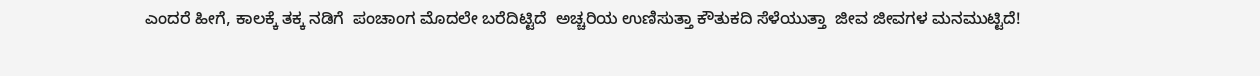ಎಂದರೆ ಹೀಗೆ, ಕಾಲಕ್ಕೆ ತಕ್ಕ ನಡಿಗೆ  ಪಂಚಾಂಗ ಮೊದಲೇ ಬರೆದಿಟ್ಟಿದೆ  ಅಚ್ಚರಿಯ ಉಣಿಸುತ್ತಾ ಕೌತುಕದಿ ಸೆಳೆಯುತ್ತಾ  ಜೀವ ಜೀವಗಳ ಮನಮುಟ್ಟಿದೆ!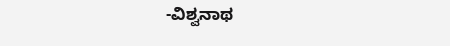-ವಿಶ್ವನಾಥ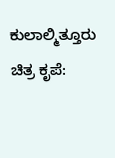ಕುಲಾಲ್ಮಿತ್ತೂರು ಚಿತ್ರ ಕೃಪೆ: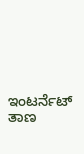ಇಂಟರ್ನೆಟ್ ತಾಣ